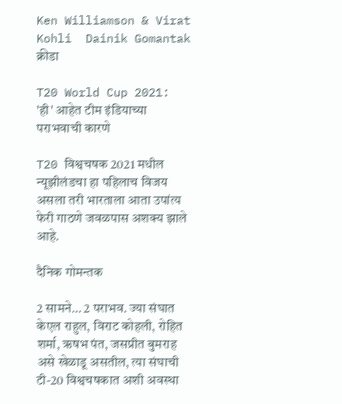Ken Williamson & Virat Kohli  Dainik Gomantak
क्रीडा

T20 World Cup 2021: 'ही' आहेत टीम इंडियाच्या पराभवाची कारणे

T20 विश्वचषक 2021 मधील न्यूझीलंडचा हा पहिलाच विजय असला तरी भारताला आता उपांत्य फेरी गाठणे जवळपास अशक्य झाले आहे.

दैनिक गोमन्तक

2 सामने… 2 पराभव. ज्या संघात केएल राहुल, विराट कोहली, रोहित शर्मा, ऋषभ पंत, जसप्रीत बुमराह असे खेळाडू असतील, त्या संघाची टी-20 विश्वचषकात अशी अवस्था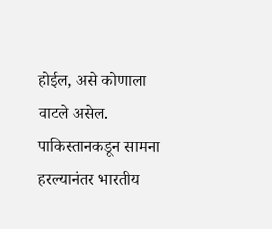होईल, असे कोणाला वाटले असेल. पाकिस्तानकडून सामना हरल्यानंतर भारतीय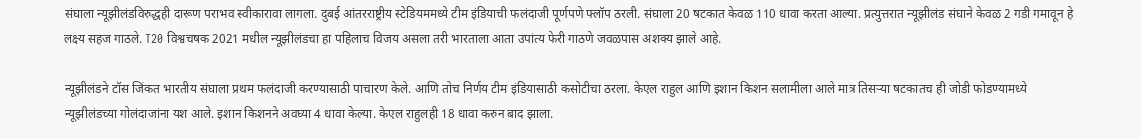संघाला न्यूझीलंडविरुद्धही दारूण पराभव स्वीकारावा लागला. दुबई आंतरराष्ट्रीय स्टेडियममध्ये टीम इंडियाची फलंदाजी पूर्णपणे फ्लॉप ठरली. संघाला 20 षटकात केवळ 110 धावा करता आल्या. प्रत्युत्तरात न्यूझीलंड संघाने केवळ 2 गडी गमावून हे लक्ष्य सहज गाठले. T20 विश्वचषक 2021 मधील न्यूझीलंडचा हा पहिलाच विजय असला तरी भारताला आता उपांत्य फेरी गाठणे जवळपास अशक्य झाले आहे.

न्यूझीलंडने टॉस जिंकत भारतीय संघाला प्रथम फलंदाजी करण्यासाठी पाचारण केले. आणि तोच निर्णय टीम इंडियासाठी कसोटीचा ठरला. केएल राहुल आणि इशान किशन सलामीला आले मात्र तिसऱ्या षटकातच ही जोडी फोडण्यामध्ये न्यूझीलंडच्या गोलंदाजांना यश आले. इशान किशनने अवघ्या 4 धावा केल्या. केएल राहुलही 18 धावा करुन बाद झाला.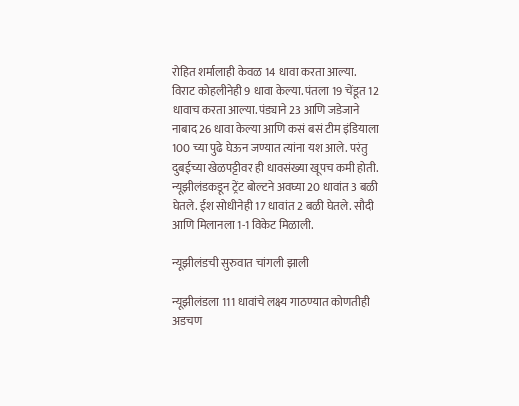रोहित शर्मालाही केवळ 14 धावा करता आल्या. विराट कोहलीनेही 9 धावा केल्या. पंतला 19 चेंडूत 12 धावाच करता आल्या. पंड्याने 23 आणि जडेजाने नाबाद 26 धावा केल्या आणि कसं बसं टीम इंडियाला 100 च्या पुढे घेऊन जण्यात त्यांना यश आले. परंतु दुबईच्या खेळपट्टीवर ही धावसंख्या खूपच कमी होती. न्यूझीलंडकडून ट्रेंट बोल्टने अवघ्या 20 धावांत 3 बळी घेतले. ईश सोधीनेही 17 धावांत 2 बळी घेतले. सौदी आणि मिलानला 1-1 विकेट मिळाली.

न्यूझीलंडची सुरुवात चांगली झाली

न्यूझीलंडला 111 धावांचे लक्ष्य गाठण्यात कोणतीही अडचण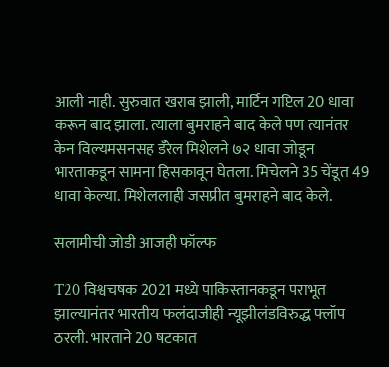आली नाही. सुरुवात खराब झाली, मार्टिन गप्टिल 20 धावा करून बाद झाला. त्याला बुमराहने बाद केले पण त्यानंतर केन विल्यमसनसह डॅरेल मिशेलने ७२ धावा जोडून भारताकडून सामना हिसकावून घेतला. मिचेलने 35 चेंडूत 49 धावा केल्या. मिशेललाही जसप्रीत बुमराहने बाद केले.

सलामीची जोडी आजही फॉल्फ

T20 विश्वचषक 2021 मध्ये पाकिस्तानकडून पराभूत झाल्यानंतर भारतीय फलंदाजीही न्यूझीलंडविरुद्ध फ्लॉप ठरली. भारताने 20 षटकात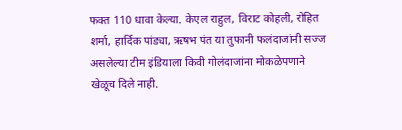फक्त 110 धावा केल्या. केएल राहुल, विराट कोहली, रोहित शर्मा, हार्दिक पांड्या, ऋषभ पंत या तुफानी फलंदाजांनी सज्ज असलेल्या टीम इंडियाला किवी गोलंदाजांना मोकळेपणाने खेळूच दिले नाही.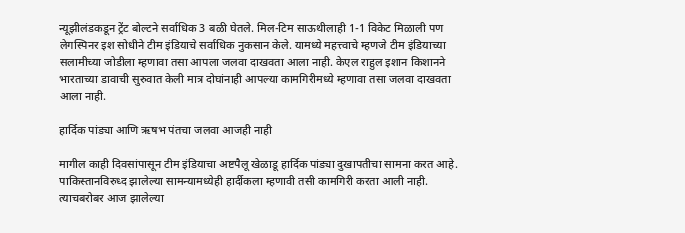न्यूझीलंडकडून ट्रेंट बोल्टने सर्वाधिक 3 बळी घेतले. मिल-टिम साऊथीलाही 1-1 विकेट मिळाली पण लेगस्पिनर इश सोधीने टीम इंडियाचे सर्वाधिक नुकसान केले. यामध्ये महत्त्वाचे म्हणजे टीम इंडियाच्या सलामीच्या जोडीला म्हणावा तसा आपला जलवा दाखवता आला नाही. केएल राहुल इशान किशानने भारताच्या डावाची सुरुवात केली मात्र दोघांनाही आपल्या कामगिरीमध्ये म्हणावा तसा जलवा दाखवता आला नाही.

हार्दिक पांड्या आणि ऋषभ पंतचा जलवा आजही नाही

मागील काही दिवसांपासून टीम इंडियाचा अष्टपैलू खेळाडू हार्दिक पांड्या दुखापतीचा सामना करत आहे. पाकिस्तानविरुध्द झालेल्या सामन्यामध्येही हार्दीकला म्हणावी तसी कामगिरी करता आली नाही. त्याचबरोबर आज झालेल्या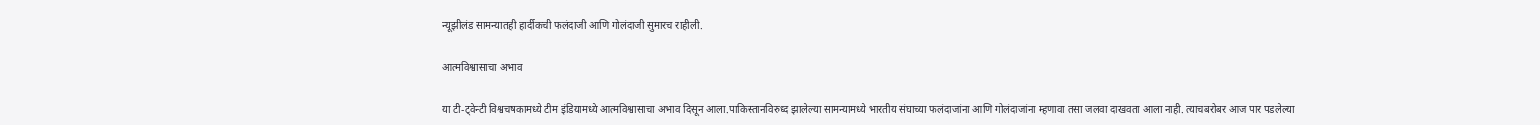न्यूझीलंड सामन्यातही हार्दीकची फलंदाजी आणि गोलंदाजी सुमारच राहीली.

आत्मविश्वासाचा अभाव

या टी-ट्वेन्टी विश्वचषकामध्ये टीम इंडियामध्ये आत्मविश्वासाचा अभाव दिसून आला.पाकिस्तानविरुध्द झालेल्या सामन्यामध्ये भारतीय संघाच्या फलंदाजांना आणि गोलंदाजांना म्हणावा तसा जलवा दाखवता आला नाही. त्याचबरोबर आज पार पडलेल्या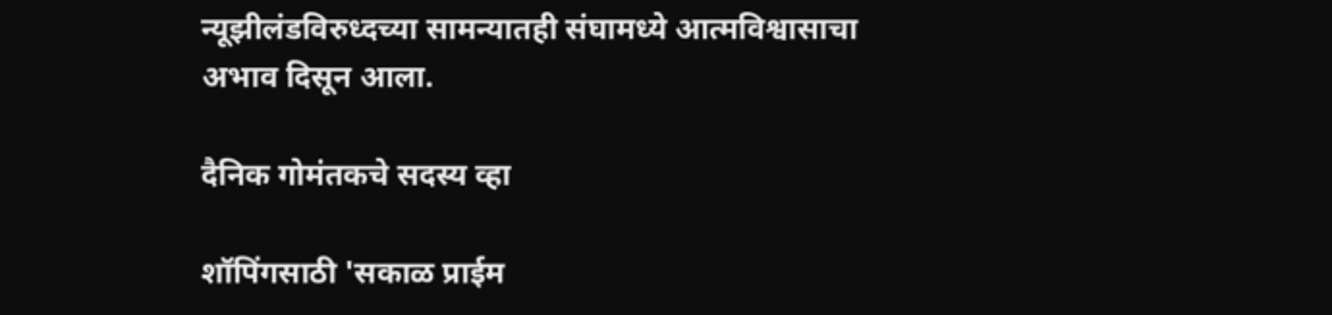न्यूझीलंडविरुध्दच्या सामन्यातही संघामध्ये आत्मविश्वासाचा अभाव दिसून आला.

दैनिक गोमंतकचे सदस्य व्हा

शॉपिंगसाठी 'सकाळ प्राईम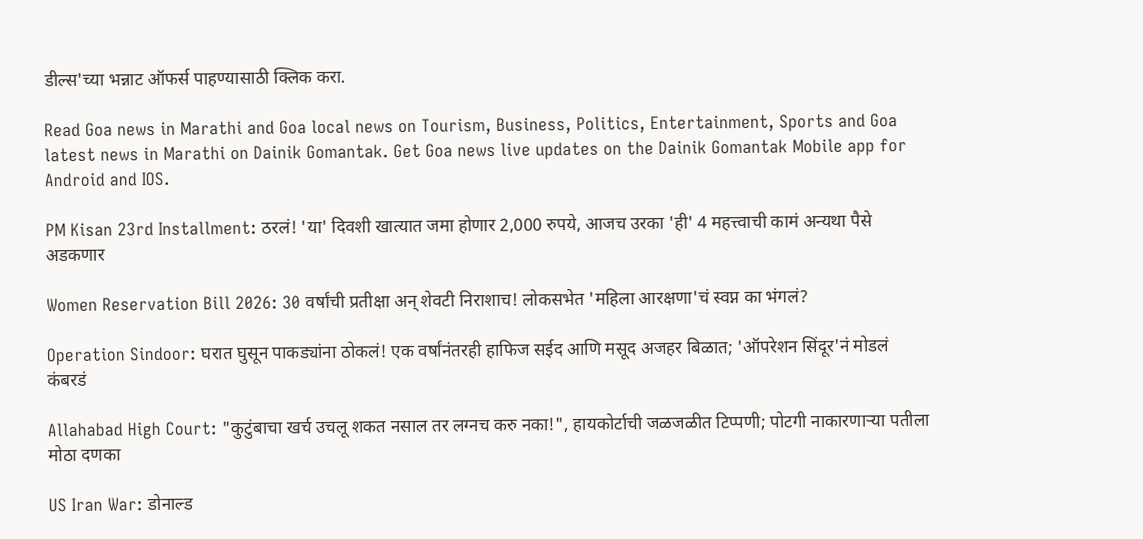डील्स'च्या भन्नाट ऑफर्स पाहण्यासाठी क्लिक करा.

Read Goa news in Marathi and Goa local news on Tourism, Business, Politics, Entertainment, Sports and Goa latest news in Marathi on Dainik Gomantak. Get Goa news live updates on the Dainik Gomantak Mobile app for Android and IOS.

PM Kisan 23rd Installment: ठरलं! 'या' दिवशी खात्यात जमा होणार 2,000 रुपये, आजच उरका 'ही' 4 महत्त्वाची कामं अन्यथा पैसे अडकणार

Women Reservation Bill 2026: 30 वर्षांची प्रतीक्षा अन् शेवटी निराशाच! लोकसभेत 'महिला आरक्षणा'चं स्वप्न का भंगलं?

Operation Sindoor: घरात घुसून पाकड्यांना ठोकलं! एक वर्षांनंतरही हाफिज सईद आणि मसूद अजहर बिळात; 'ऑपरेशन सिंदूर'नं मोडलं कंबरडं

Allahabad High Court: "कुटुंबाचा खर्च उचलू शकत नसाल तर लग्नच करु नका!", हायकोर्टाची जळजळीत टिप्पणी; पोटगी नाकारणाऱ्या पतीला मोठा दणका

US Iran War: डोनाल्ड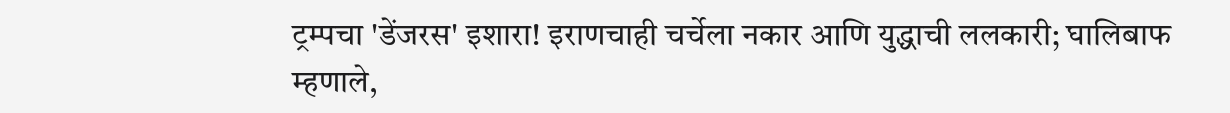ट्रम्पचा 'डेंजरस' इशारा! इराणचाही चर्चेला नकार आणि युद्धाची ललकारी; घालिबाफ म्हणाले,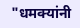"धमक्यांनी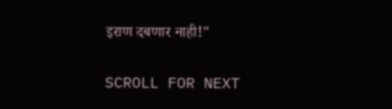इराण दबणार नाही!"

SCROLL FOR NEXT